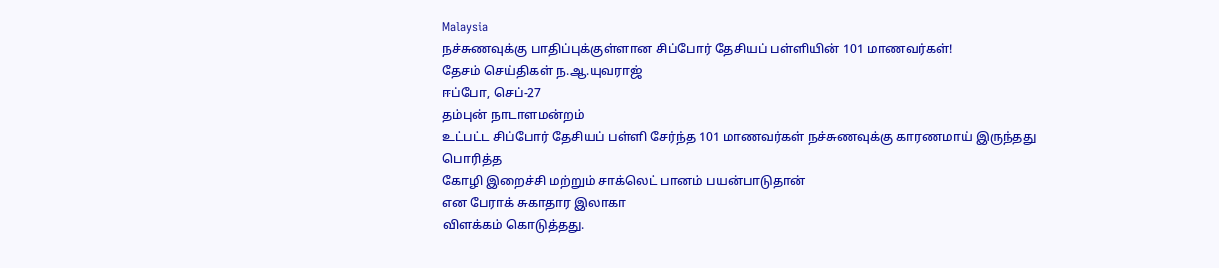Malaysia
நச்சுணவுக்கு பாதிப்புக்குள்ளான சிப்போர் தேசியப் பள்ளியின் 101 மாணவர்கள்!
தேசம் செய்திகள் ந.ஆ.யுவராஜ்
ஈப்போ, செப்-27
தம்புன் நாடாளமன்றம்
உட்பட்ட சிப்போர் தேசியப் பள்ளி சேர்ந்த 101 மாணவர்கள் நச்சுணவுக்கு காரணமாய் இருந்தது பொரித்த
கோழி இறைச்சி மற்றும் சாக்லெட் பானம் பயன்பாடுதான்
என பேராக் சுகாதார இலாகா
விளக்கம் கொடுத்தது.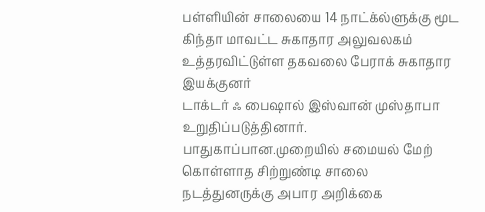பள்ளியின் சாலையை 14 நாட்க்ல்ளுக்கு மூட
கிந்தா மாவட்ட சுகாதார அலுவலகம்
உத்தரவிட்டுள்ள தகவலை பேராக் சுகாதார இயக்குனர்
டாக்டர் ஃ பைஷால் இஸ்வான் முஸ்தாபா உறுதிப்படுத்தினார்.
பாதுகாப்பான.முறையில் சமையல் மேற் கொள்ளாத சிற்றுண்டி சாலை நடத்துனருக்கு அபார அறிக்கை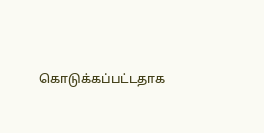கொடுக்கப்பட்டதாக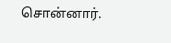சொன்னார்.